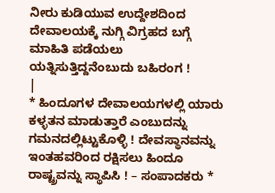ನೀರು ಕುಡಿಯುವ ಉದ್ದೇಶದಿಂದ ದೇವಾಲಯಕ್ಕೆ ನುಗ್ಗಿ ವಿಗ್ರಹದ ಬಗ್ಗೆ ಮಾಹಿತಿ ಪಡೆಯಲು ಯತ್ನಿಸುತ್ತಿದ್ದನೆಂಬುದು ಬಹಿರಂಗ !
|
* ಹಿಂದೂಗಳ ದೇವಾಲಯಗಳಲ್ಲಿ ಯಾರು ಕಳ್ಳತನ ಮಾಡುತ್ತಾರೆ ಎಂಬುದನ್ನು ಗಮನದಲ್ಲಿಟ್ಟುಕೊಳ್ಳಿ ! ದೇವಸ್ಥಾನವನ್ನು ಇಂತಹವರಿಂದ ರಕ್ಷಿಸಲು ಹಿಂದೂ ರಾಷ್ಟ್ರವನ್ನು ಸ್ಥಾಪಿಸಿ ! – ಸಂಪಾದಕರು *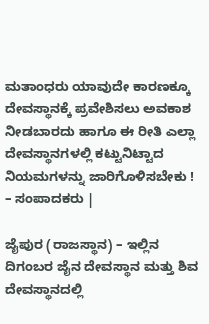ಮತಾಂಧರು ಯಾವುದೇ ಕಾರಣಕ್ಕೂ ದೇವಸ್ಥಾನಕ್ಕೆ ಪ್ರವೇಶಿಸಲು ಅವಕಾಶ ನೀಡಬಾರದು ಹಾಗೂ ಈ ರೀತಿ ಎಲ್ಲಾ ದೇವಸ್ಥಾನಗಳಲ್ಲಿ ಕಟ್ಟುನಿಟ್ಟಾದ ನಿಯಮಗಳನ್ನು ಜಾರಿಗೊಳಿಸಬೇಕು ! – ಸಂಪಾದಕರು |

ಜೈಪುರ (ರಾಜಸ್ಥಾನ) – ಇಲ್ಲಿನ ದಿಗಂಬರ ಜೈನ ದೇವಸ್ಥಾನ ಮತ್ತು ಶಿವ ದೇವಸ್ಥಾನದಲ್ಲಿ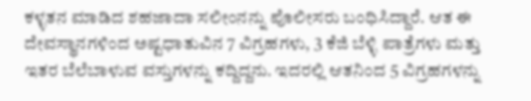ಕಳ್ಳತನ ಮಾಡಿದ ಶಹಜಾದಾ ಸಲೀಂನನ್ನು ಪೊಲೀಸರು ಬಂಧಿಸಿದ್ದಾರೆ. ಆತ ಈ ದೇವಸ್ಥಾನಗಳಿಂದ ಅಷ್ಟಧಾತುವಿನ 7 ವಿಗ್ರಹಗಳು, 3 ಕೆಜಿ ಬೆಳ್ಳಿ ಪಾತ್ರೆಗಳು ಮತ್ತು ಇತರ ಬೆಲೆಬಾಳುವ ವಸ್ತುಗಳನ್ನು ಕದ್ದಿದ್ದನು. ಇದರಲ್ಲಿ ಆತನಿಂದ 5 ವಿಗ್ರಹಗಳನ್ನು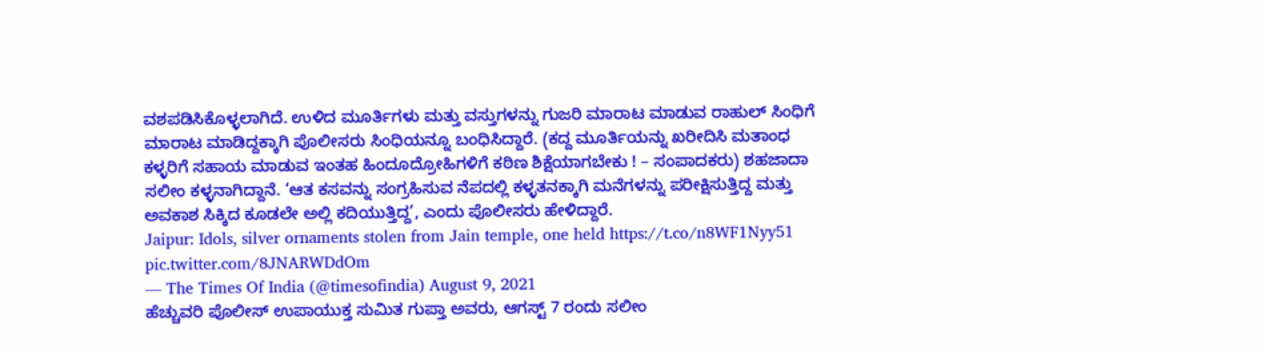ವಶಪಡಿಸಿಕೊಳ್ಳಲಾಗಿದೆ. ಉಳಿದ ಮೂರ್ತಿಗಳು ಮತ್ತು ವಸ್ತುಗಳನ್ನು ಗುಜರಿ ಮಾರಾಟ ಮಾಡುವ ರಾಹುಲ್ ಸಿಂಧಿಗೆ ಮಾರಾಟ ಮಾಡಿದ್ದಕ್ಕಾಗಿ ಪೊಲೀಸರು ಸಿಂಧಿಯನ್ನೂ ಬಂಧಿಸಿದ್ದಾರೆ. (ಕದ್ದ ಮೂರ್ತಿಯನ್ನು ಖರೀದಿಸಿ ಮತಾಂಧ ಕಳ್ಳರಿಗೆ ಸಹಾಯ ಮಾಡುವ ಇಂತಹ ಹಿಂದೂದ್ರೋಹಿಗಳಿಗೆ ಕಠಿಣ ಶಿಕ್ಷೆಯಾಗಬೇಕು ! – ಸಂಪಾದಕರು) ಶಹಜಾದಾ ಸಲೀಂ ಕಳ್ಳನಾಗಿದ್ದಾನೆ. ‘ಆತ ಕಸವನ್ನು ಸಂಗ್ರಹಿಸುವ ನೆಪದಲ್ಲಿ ಕಳ್ಳತನಕ್ಕಾಗಿ ಮನೆಗಳನ್ನು ಪರೀಕ್ಷಿಸುತ್ತಿದ್ದ ಮತ್ತು ಅವಕಾಶ ಸಿಕ್ಕಿದ ಕೂಡಲೇ ಅಲ್ಲಿ ಕದಿಯುತ್ತಿದ್ದ’, ಎಂದು ಪೊಲೀಸರು ಹೇಳಿದ್ದಾರೆ.
Jaipur: Idols, silver ornaments stolen from Jain temple, one held https://t.co/n8WF1Nyy51 pic.twitter.com/8JNARWDdOm
— The Times Of India (@timesofindia) August 9, 2021
ಹೆಚ್ಚುವರಿ ಪೊಲೀಸ್ ಉಪಾಯುಕ್ತ ಸುಮಿತ ಗುಪ್ತಾ ಅವರು, ಆಗಸ್ಟ್ 7 ರಂದು ಸಲೀಂ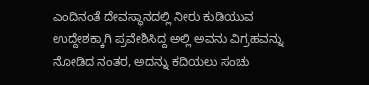ಎಂದಿನಂತೆ ದೇವಸ್ಥಾನದಲ್ಲಿ ನೀರು ಕುಡಿಯುವ ಉದ್ದೇಶಕ್ಕಾಗಿ ಪ್ರವೇಶಿಸಿದ್ದ ಅಲ್ಲಿ ಅವನು ವಿಗ್ರಹವನ್ನು ನೋಡಿದ ನಂತರ, ಅದನ್ನು ಕದಿಯಲು ಸಂಚು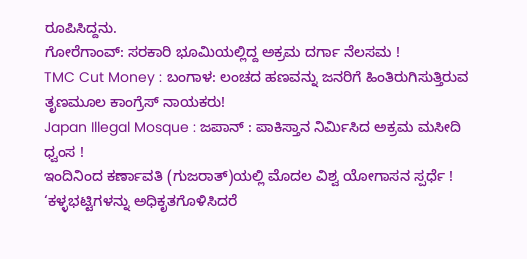ರೂಪಿಸಿದ್ದನು.
ಗೋರೆಗಾಂವ್: ಸರಕಾರಿ ಭೂಮಿಯಲ್ಲಿದ್ದ ಅಕ್ರಮ ದರ್ಗಾ ನೆಲಸಮ !
TMC Cut Money : ಬಂಗಾಳ: ಲಂಚದ ಹಣವನ್ನು ಜನರಿಗೆ ಹಿಂತಿರುಗಿಸುತ್ತಿರುವ ತೃಣಮೂಲ ಕಾಂಗ್ರೆಸ್ ನಾಯಕರು!
Japan Illegal Mosque : ಜಪಾನ್ : ಪಾಕಿಸ್ತಾನ ನಿರ್ಮಿಸಿದ ಅಕ್ರಮ ಮಸೀದಿ ಧ್ವಂಸ !
ಇಂದಿನಿಂದ ಕರ್ಣಾವತಿ (ಗುಜರಾತ್)ಯಲ್ಲಿ ಮೊದಲ ವಿಶ್ವ ಯೋಗಾಸನ ಸ್ಪರ್ಧೆ !
‘ಕಳ್ಳಭಟ್ಟಿಗಳನ್ನು ಅಧಿಕೃತಗೊಳಿಸಿದರೆ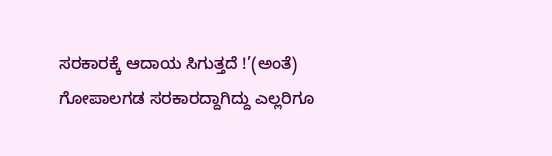ಸರಕಾರಕ್ಕೆ ಆದಾಯ ಸಿಗುತ್ತದೆ !’(ಅಂತೆ)
ಗೋಪಾಲಗಡ ಸರಕಾರದ್ದಾಗಿದ್ದು ಎಲ್ಲರಿಗೂ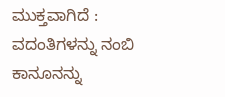ಮುಕ್ತವಾಗಿದೆ : ವದಂತಿಗಳನ್ನು ನಂಬಿ ಕಾನೂನನ್ನು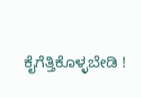ಕೈಗೆತ್ತಿಕೊಳ್ಳಬೇಡಿ !